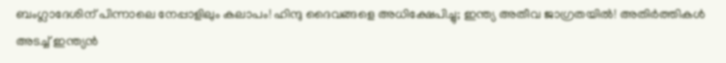ബംഗ്ലാദേശിന് പിന്നാലെ നേപ്പാളിലും കലാപം! ഹിന്ദു ദൈവങ്ങളെ അധിക്ഷേപിച്ചു; ഇന്ത്യ അതീവ ജാഗ്രതയില്‍! അതിര്‍ത്തികള്‍ അടച്ച് ഇന്ത്യന്‍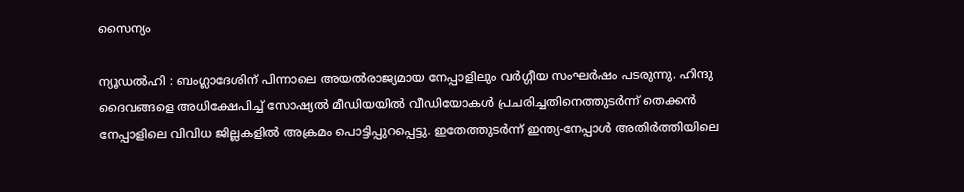സൈന്യം

ന്യൂഡല്‍ഹി : ബംഗ്ലാദേശിന് പിന്നാലെ അയല്‍രാജ്യമായ നേപ്പാളിലും വര്‍ഗ്ഗീയ സംഘര്‍ഷം പടരുന്നു. ഹിന്ദു ദൈവങ്ങളെ അധിക്ഷേപിച്ച് സോഷ്യല്‍ മീഡിയയില്‍ വീഡിയോകള്‍ പ്രചരിച്ചതിനെത്തുടര്‍ന്ന് തെക്കന്‍ നേപ്പാളിലെ വിവിധ ജില്ലകളില്‍ അക്രമം പൊട്ടിപ്പുറപ്പെട്ടു. ഇതേത്തുടര്‍ന്ന് ഇന്ത്യ-നേപ്പാള്‍ അതിര്‍ത്തിയിലെ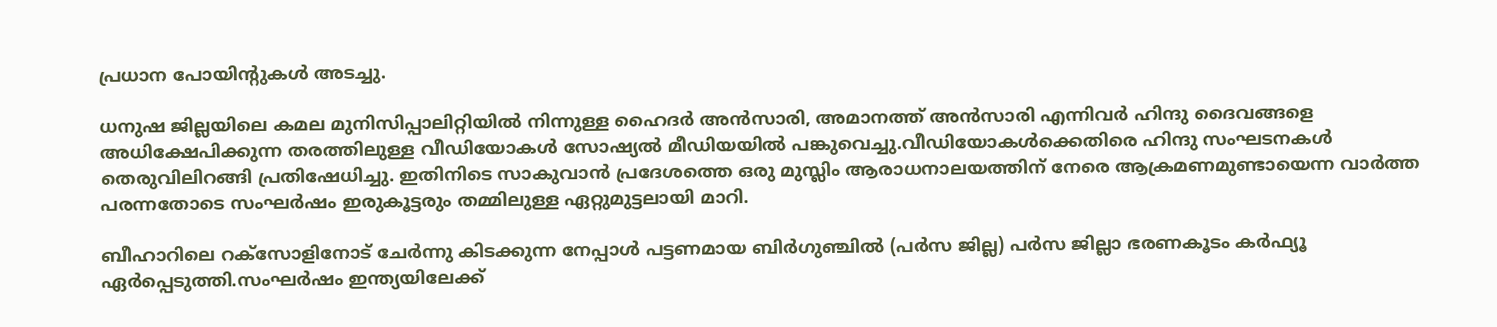പ്രധാന പോയിന്റുകള്‍ അടച്ചു.

ധനുഷ ജില്ലയിലെ കമല മുനിസിപ്പാലിറ്റിയില്‍ നിന്നുള്ള ഹൈദര്‍ അന്‍സാരി, അമാനത്ത് അന്‍സാരി എന്നിവര്‍ ഹിന്ദു ദൈവങ്ങളെ അധിക്ഷേപിക്കുന്ന തരത്തിലുള്ള വീഡിയോകള്‍ സോഷ്യല്‍ മീഡിയയില്‍ പങ്കുവെച്ചു.വീഡിയോകള്‍ക്കെതിരെ ഹിന്ദു സംഘടനകള്‍ തെരുവിലിറങ്ങി പ്രതിഷേധിച്ചു. ഇതിനിടെ സാകുവാന്‍ പ്രദേശത്തെ ഒരു മുസ്ലിം ആരാധനാലയത്തിന് നേരെ ആക്രമണമുണ്ടായെന്ന വാര്‍ത്ത പരന്നതോടെ സംഘര്‍ഷം ഇരുകൂട്ടരും തമ്മിലുള്ള ഏറ്റുമുട്ടലായി മാറി.

ബീഹാറിലെ റക്സോളിനോട് ചേര്‍ന്നു കിടക്കുന്ന നേപ്പാള്‍ പട്ടണമായ ബിര്‍ഗുഞ്ചില്‍ (പര്‍സ ജില്ല) പര്‍സ ജില്ലാ ഭരണകൂടം കര്‍ഫ്യൂ ഏര്‍പ്പെടുത്തി.സംഘര്‍ഷം ഇന്ത്യയിലേക്ക്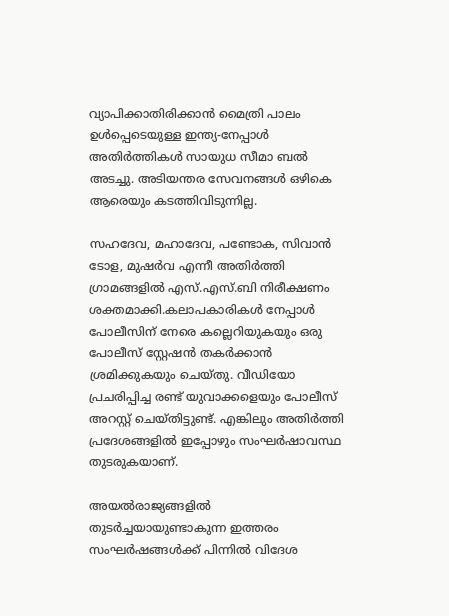വ്യാപിക്കാതിരിക്കാന്‍ മൈത്രി പാലം ഉള്‍പ്പെടെയുള്ള ഇന്ത്യ-നേപ്പാള്‍ അതിര്‍ത്തികള്‍ സായുധ സീമാ ബല്‍ അടച്ചു. അടിയന്തര സേവനങ്ങള്‍ ഒഴികെ ആരെയും കടത്തിവിടുന്നില്ല.

സഹദേവ, മഹാദേവ, പണ്ടോക, സിവാന്‍ ടോള, മുഷര്‍വ എന്നീ അതിര്‍ത്തി ഗ്രാമങ്ങളില്‍ എസ്.എസ്.ബി നിരീക്ഷണം ശക്തമാക്കി.കലാപകാരികള്‍ നേപ്പാള്‍ പോലീസിന് നേരെ കല്ലെറിയുകയും ഒരു പോലീസ് സ്റ്റേഷന്‍ തകര്‍ക്കാന്‍ ശ്രമിക്കുകയും ചെയ്തു. വീഡിയോ പ്രചരിപ്പിച്ച രണ്ട് യുവാക്കളെയും പോലീസ് അറസ്റ്റ് ചെയ്തിട്ടുണ്ട്. എങ്കിലും അതിര്‍ത്തി പ്രദേശങ്ങളില്‍ ഇപ്പോഴും സംഘര്‍ഷാവസ്ഥ തുടരുകയാണ്.

അയല്‍രാജ്യങ്ങളില്‍ തുടര്‍ച്ചയായുണ്ടാകുന്ന ഇത്തരം സംഘര്‍ഷങ്ങള്‍ക്ക് പിന്നില്‍ വിദേശ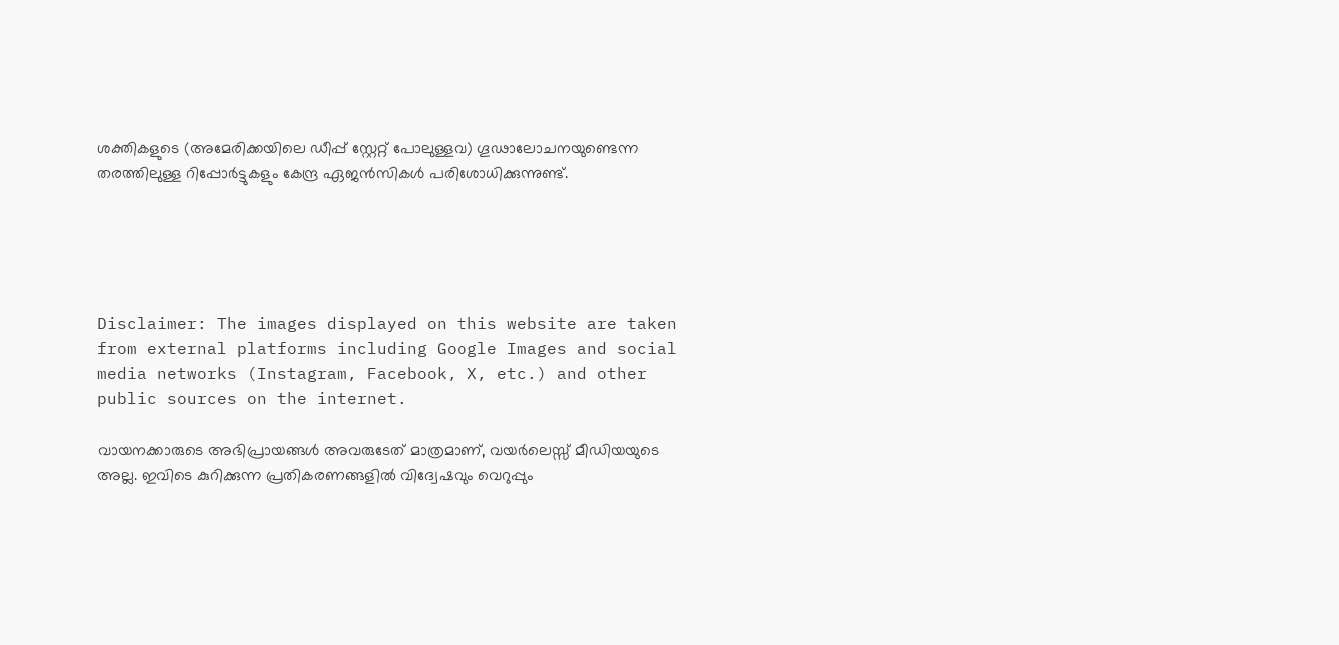ശക്തികളുടെ (അമേരിക്കയിലെ ഡീപ്പ് സ്റ്റേറ്റ് പോലുള്ളവ) ഗൂഢാലോചനയുണ്ടെന്ന തരത്തിലുള്ള റിപ്പോര്‍ട്ടുകളും കേന്ദ്ര ഏജന്‍സികള്‍ പരിശോധിക്കുന്നുണ്ട്.





Disclaimer: The images displayed on this website are taken from external platforms including Google Images and social media networks (Instagram, Facebook, X, etc.) and other public sources on the internet.

വായനക്കാരുടെ അഭിപ്രായങ്ങള്‍ അവരുടേത് മാത്രമാണ്, വയർലെസ്സ് മീഡിയയുടെ അല്ല. ഇവിടെ കുറിക്കുന്ന പ്രതികരണങ്ങളിൽ വിദ്വേഷവും വെറുപ്പും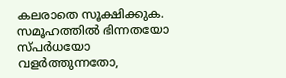കലരാതെ സൂക്ഷിക്കുക. സമൂഹത്തിൽ ഭിന്നതയോ സ്‌പർധയോ വളർത്തുന്നതോ,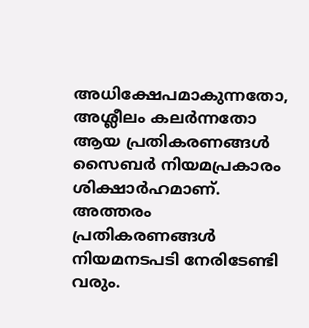അധിക്ഷേപമാകുന്നതോ, അശ്ലീലം കലർന്നതോ ആയ പ്രതികരണങ്ങൾ സൈബർ നിയമപ്രകാരം ശിക്ഷാർഹമാണ്. അത്തരം പ്രതികരണങ്ങൾ നിയമനടപടി നേരിടേണ്ടി വരും.